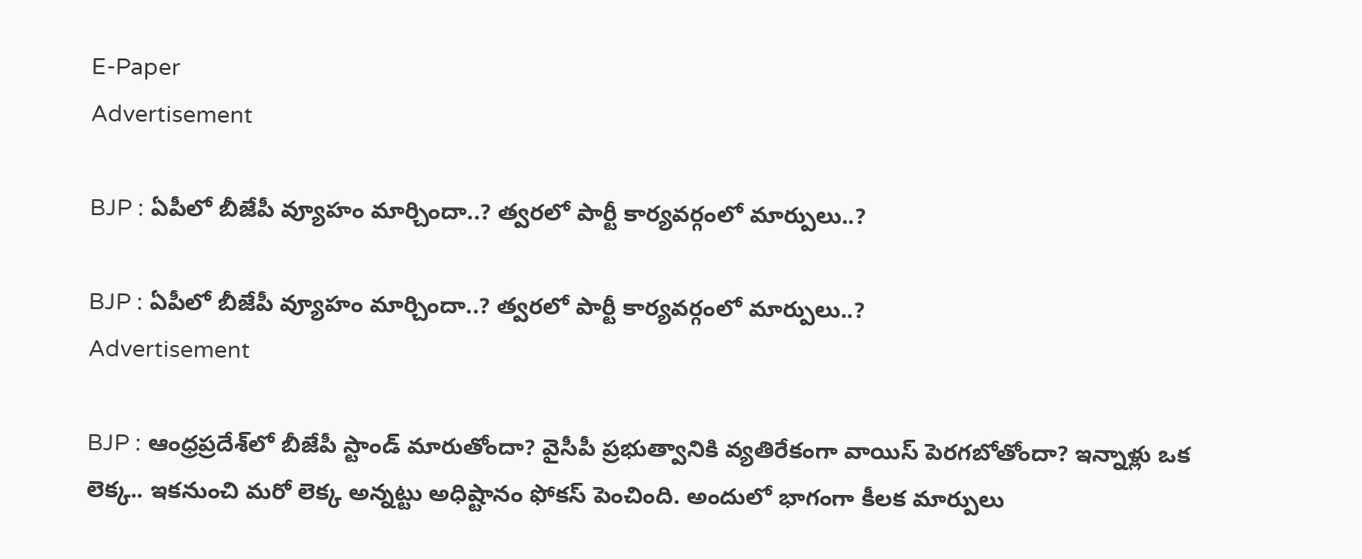E-Paper
Advertisement

BJP : ఏపీలో బీజేపీ వ్యూహం మార్చిందా..? త్వరలో పార్టీ కార్యవర్గంలో మార్పులు..?

BJP : ఏపీలో బీజేపీ వ్యూహం మార్చిందా..? త్వరలో పార్టీ కార్యవర్గంలో మార్పులు..?
Advertisement

BJP : ఆంధ్రప్రదేశ్‌లో బీజేపీ స్టాండ్ మారుతోందా? వైసీపీ ప్రభుత్వానికి వ్యతిరేకంగా వాయిస్ పెరగబోతోందా? ఇన్నాళ్లు ఒక లెక్క.. ఇకనుంచి మరో లెక్క అన్నట్టు అధిష్టానం ఫోకస్ పెంచింది. అందులో భాగంగా కీలక మార్పులు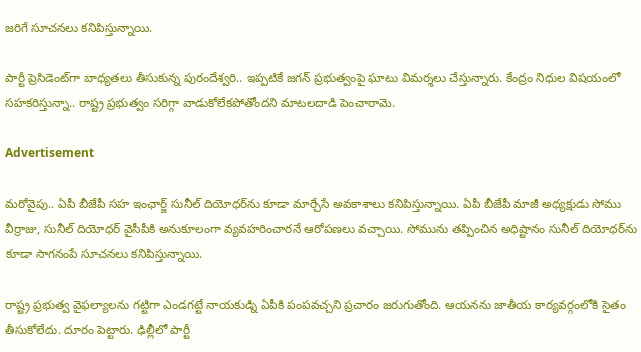జరిగే సూచనలు కనిపిస్తున్నాయి.

పార్టీ ప్రెసిడెంట్‌గా బాధ్యతలు తీసుకున్న పురందేశ్వరి.. ఇప్పటికే జగన్ ప్రభుత్వంపై ఘాటు విమర్శలు చేస్తున్నారు. కేంద్రం నిధుల విషయంలో సహకరిస్తున్నా.. రాష్ట్ర ప్రభుత్వం సరిగ్గా వాడుకోలేకపోతోందని మాటలదాడి పెంచారామె.

Advertisement

మరోవైపు.. ఏపీ బీజేపీ సహ ఇంఛార్జ్‌ సునీల్ దియోధర్‌ను కూడా మార్చేసే అవకాశాలు కనిపిస్తున్నాయి. ఏపీ బీజేపీ మాజీ అధ్యక్షుడు సోము వీర్రాజు, సునీల్ దియోధర్ వైసీపీకి అనుకూలంగా వ్యవహరించారనే ఆరోపణలు వచ్చాయి. సోమును తప్పించిన అధిష్టానం సునీల్ దియోధర్‌ను కూడా సాగనంపే సూచనలు కనిపిస్తున్నాయి.

రాష్ట్ర ప్రభుత్వ వైఫల్యాలను గట్టిగా ఎండగట్టే నాయకుడ్ని ఏపీకి పంపవచ్చని ప్రచారం జరుగుతోంది. ఆయనను జాతీయ కార్యవర్గంలోకి సైతం తీసుకోలేదు. దూరం పెట్టారు. ఢిల్లీలో పార్టీ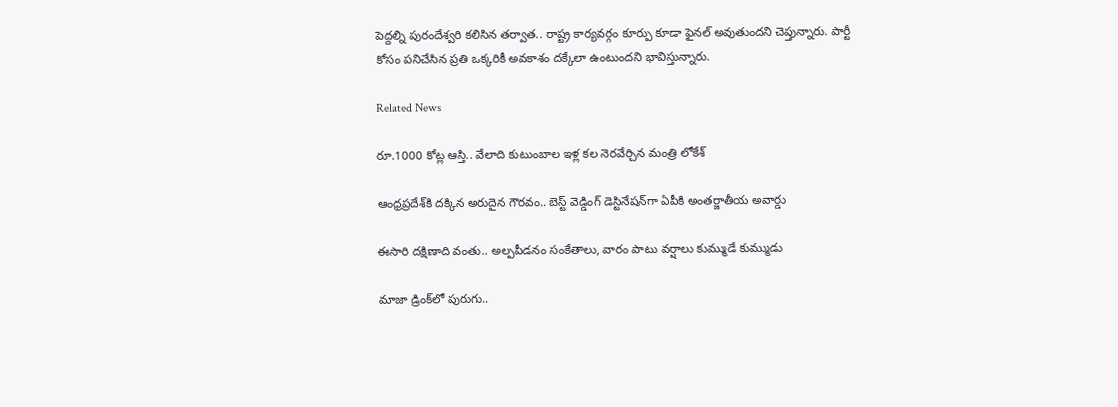పెద్దల్ని పురందేశ్వరి కలిసిన తర్వాత.. రాష్ట్ర కార్యవర్గం కూర్పు కూడా ఫైనల్ అవుతుందని చెప్తున్నారు. పార్టీ కోసం పనిచేసిన ప్రతి ఒక్కరికీ అవకాశం దక్కేలా ఉంటుందని భావిస్తున్నారు.

Related News

రూ.1000 కోట్ల ఆస్తి.. వేలాది కుటుంబాల ఇళ్ల కల నెరవేర్చిన మంత్రి లోకేశ్

ఆంధ్రప్రదేశ్‌కి దక్కిన అరుదైన గౌరవం.. బెస్ట్ వెడ్డింగ్ డెస్టినేషన్‌గా ఏపీకి అంతర్జాతీయ అవార్డు

ఈసారి దక్షిణాది వంతు.. అల్పపీడనం సంకేతాలు, వారం పాటు వర్షాలు కుమ్ముడే కుమ్ముడు

మాజా డ్రింక్‌లో పురుగు..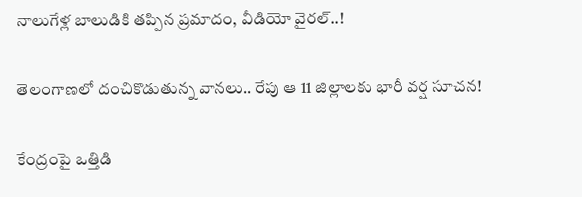నాలుగేళ్ల బాలుడికి తప్పిన ప్రమాదం, వీడియో వైరల్..!

తెలంగాణలో దంచికొడుతున్న వానలు.. రేపు ఆ 11 జిల్లాలకు భారీ వర్ష సూచన!

కేంద్రంపై ఒత్తిడి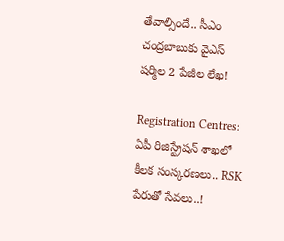తేవాల్సిందే.. సీఎం చంద్రబాబుకు వైఎస్ షర్మిల 2 పేజీల లేఖ!

Registration Centres: ఏపీ రిజిస్ట్రేషన్ శాఖలో కీలక సంస్కరణలు.. RSK పేరుతో సేవలు..!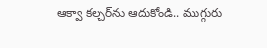ఆక్వా కల్చర్‌ను ఆదుకోండి.. ముగ్గురు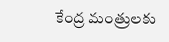కేంద్ర మంత్రులకు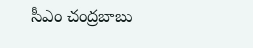సీఎం చంద్రబాబు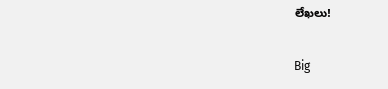లేఖలు!

Big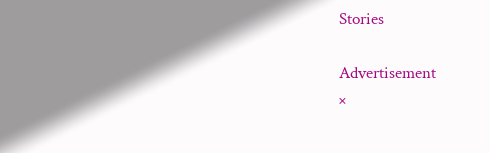Stories

Advertisement
×